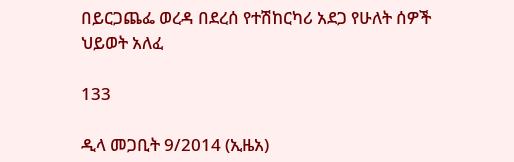በይርጋጨፌ ወረዳ በደረሰ የተሽከርካሪ አደጋ የሁለት ሰዎች ህይወት አለፈ

133

ዲላ መጋቢት 9/2014 (ኢዜአ)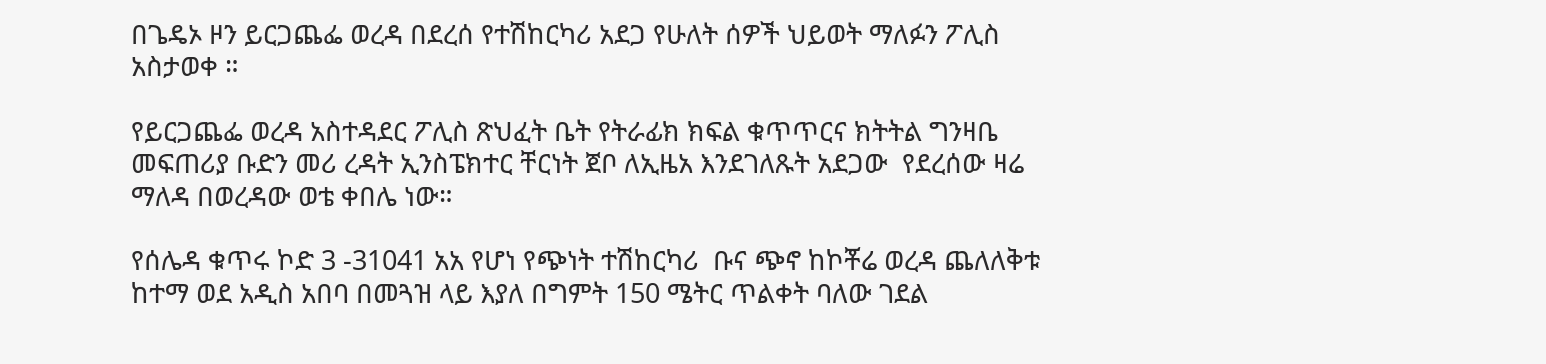በጌዴኦ ዞን ይርጋጨፌ ወረዳ በደረሰ የተሽከርካሪ አደጋ የሁለት ሰዎች ህይወት ማለፉን ፖሊስ አስታወቀ ።

የይርጋጨፌ ወረዳ አስተዳደር ፖሊስ ጽህፈት ቤት የትራፊክ ክፍል ቁጥጥርና ክትትል ግንዛቤ መፍጠሪያ ቡድን መሪ ረዳት ኢንስፔክተር ቸርነት ጀቦ ለኢዜአ እንደገለጹት አደጋው  የደረሰው ዛሬ ማለዳ በወረዳው ወቴ ቀበሌ ነው።

የሰሌዳ ቁጥሩ ኮድ 3 -31041 አአ የሆነ የጭነት ተሽከርካሪ  ቡና ጭኖ ከኮቾሬ ወረዳ ጨለለቅቱ ከተማ ወደ አዲስ አበባ በመጓዝ ላይ እያለ በግምት 150 ሜትር ጥልቀት ባለው ገደል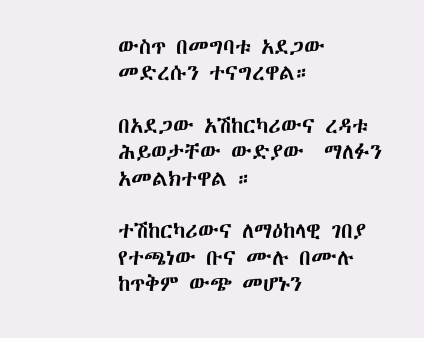ውስጥ በመግባቱ አደጋው መድረሱን ተናግረዋል።

በአደጋው አሽከርካሪውና ረዳቱ ሕይወታቸው ውድያው  ማለፉን አመልክተዋል ።

ተሽከርካሪውና ለማዕከላዊ ገበያ የተጫነው ቡና ሙሉ በሙሉ ከጥቅም ውጭ መሆኑን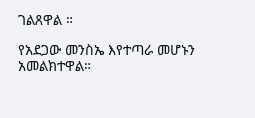ገልጸዋል ።

የአደጋው መንስኤ እየተጣራ መሆኑን አመልክተዋል።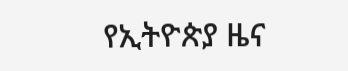የኢትዮጵያ ዜና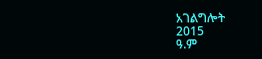አገልግሎት
2015
ዓ.ም